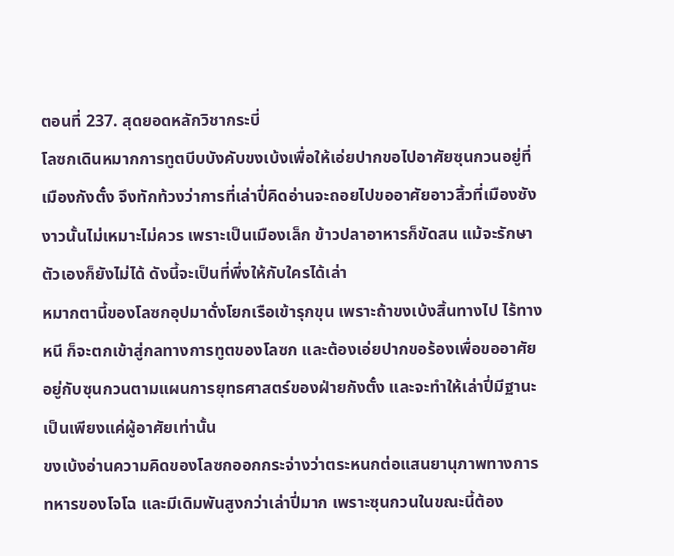ตอนที่ 237. สุดยอดหลักวิชากระบี่
โลซกเดินหมากการทูตบีบบังคับขงเบ้งเพื่อให้เอ่ยปากขอไปอาศัยซุนกวนอยู่ที่เมืองกังตั๋ง จึงทักท้วงว่าการที่เล่าปี่คิดอ่านจะถอยไปขออาศัยอาวสิ้วที่เมืองซังงาวนั้นไม่เหมาะไม่ควร เพราะเป็นเมืองเล็ก ข้าวปลาอาหารก็ขัดสน แม้จะรักษาตัวเองก็ยังไม่ได้ ดังนี้จะเป็นที่พึ่งให้กับใครได้เล่า
หมากตานี้ของโลซกอุปมาดั่งโยกเรือเข้ารุกขุน เพราะถ้าขงเบ้งสิ้นทางไป ไร้ทางหนี ก็จะตกเข้าสู่กลทางการทูตของโลซก และต้องเอ่ยปากขอร้องเพื่อขออาศัยอยู่กับซุนกวนตามแผนการยุทธศาสตร์ของฝ่ายกังตั๋ง และจะทำให้เล่าปี่มีฐานะเป็นเพียงแค่ผู้อาศัยเท่านั้น
ขงเบ้งอ่านความคิดของโลซกออกกระจ่างว่าตระหนกต่อแสนยานุภาพทางการทหารของโจโฉ และมีเดิมพันสูงกว่าเล่าปี่มาก เพราะซุนกวนในขณะนี้ต้อง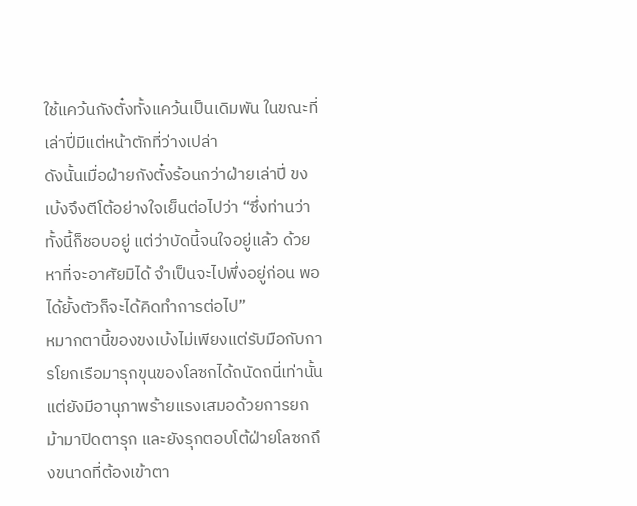ใช้แคว้นกังตั๋งทั้งแคว้นเป็นเดิมพัน ในขณะที่เล่าปี่มีแต่หน้าตักที่ว่างเปล่า
ดังนั้นเมื่อฝ่ายกังตั๋งร้อนกว่าฝ่ายเล่าปี่ ขงเบ้งจึงตีโต้อย่างใจเย็นต่อไปว่า “ซึ่งท่านว่าทั้งนี้ก็ชอบอยู่ แต่ว่าบัดนี้จนใจอยู่แล้ว ด้วยหาที่จะอาศัยมิได้ จำเป็นจะไปพึ่งอยู่ก่อน พอได้ยั้งตัวก็จะได้คิดทำการต่อไป”
หมากตานี้ของขงเบ้งไม่เพียงแต่รับมือกับการโยกเรือมารุกขุนของโลซกได้ถนัดถนี่เท่านั้น แต่ยังมีอานุภาพร้ายแรงเสมอด้วยการยกม้ามาปิดตารุก และยังรุกตอบโต้ฝ่ายโลซกถึงขนาดที่ต้องเข้าตา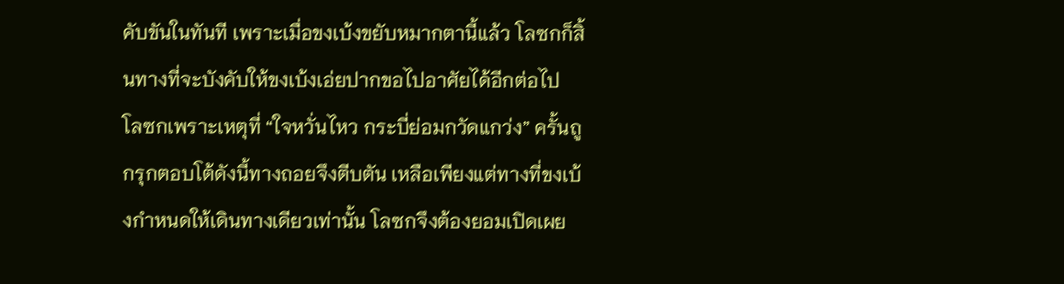คับขันในทันที เพราะเมื่อขงเบ้งขยับหมากตานี้แล้ว โลซกก็สิ้นทางที่จะบังคับให้ขงเบ้งเอ่ยปากขอไปอาศัยได้อีกต่อไป
โลซกเพราะเหตุที่ “ใจหวั่นไหว กระบี่ย่อมกวัดแกว่ง” ครั้นถูกรุกตอบโต้ดังนี้ทางถอยจึงตีบตัน เหลือเพียงแต่ทางที่ขงเบ้งกำหนดให้เดินทางเดียวเท่านั้น โลซกจึงต้องยอมเปิดเผย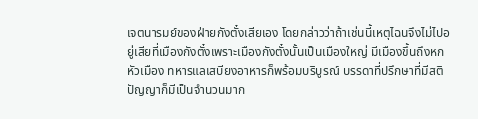เจตนารมย์ของฝ่ายกังตั๋งเสียเอง โดยกล่าวว่าถ้าเช่นนี้เหตุไฉนจึงไม่ไปอยู่เสียที่เมืองกังตั๋งเพราะเมืองกังตั๋งนั้นเป็นเมืองใหญ่ มีเมืองขึ้นถึงหกหัวเมือง ทหารแลเสบียงอาหารก็พร้อมบริบูรณ์ บรรดาที่ปรึกษาที่มีสติปัญญาก็มีเป็นจำนวนมาก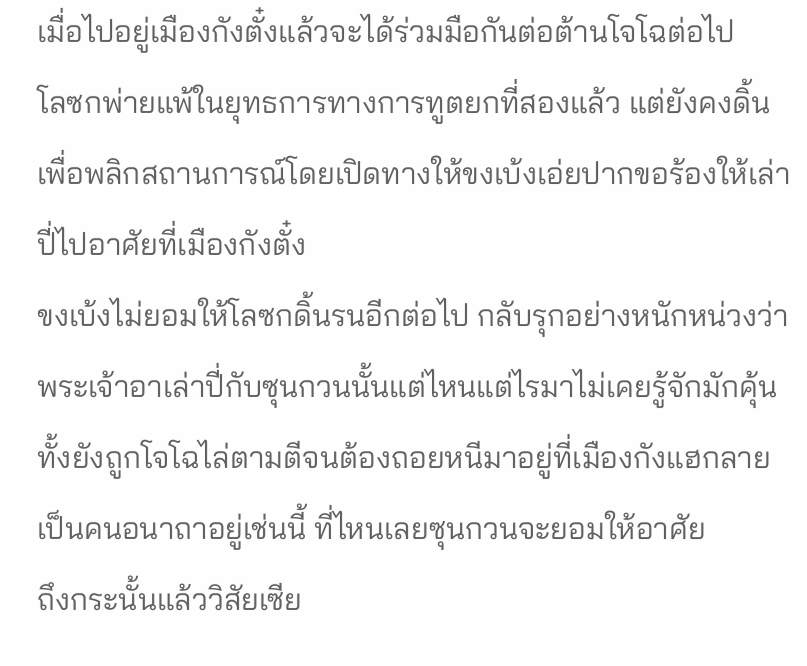เมื่อไปอยู่เมืองกังตั๋งแล้วจะได้ร่วมมือกันต่อต้านโจโฉต่อไป
โลซกพ่ายแพ้ในยุทธการทางการทูตยกที่สองแล้ว แต่ยังคงดิ้นเพื่อพลิกสถานการณ์โดยเปิดทางให้ขงเบ้งเอ่ยปากขอร้องให้เล่าปี่ไปอาศัยที่เมืองกังตั๋ง
ขงเบ้งไม่ยอมให้โลซกดิ้นรนอีกต่อไป กลับรุกอย่างหนักหน่วงว่า พระเจ้าอาเล่าปี่กับซุนกวนนั้นแต่ไหนแต่ไรมาไม่เคยรู้จักมักคุ้น ทั้งยังถูกโจโฉไล่ตามตีจนต้องถอยหนีมาอยู่ที่เมืองกังแฮกลายเป็นคนอนาถาอยู่เช่นนี้ ที่ไหนเลยซุนกวนจะยอมให้อาศัย
ถึงกระนั้นแล้ววิสัยเซีย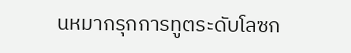นหมากรุกการทูตระดับโลซก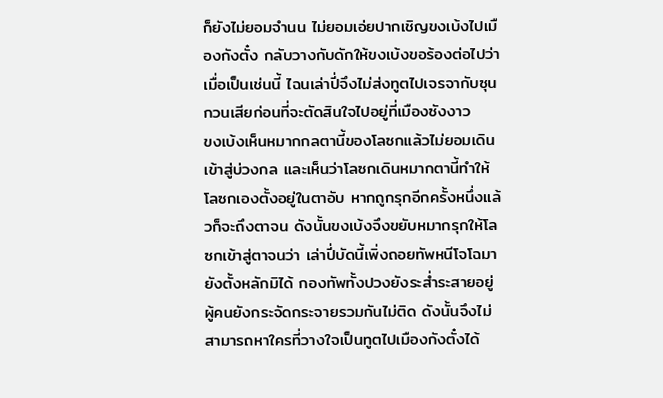ก็ยังไม่ยอมจำนน ไม่ยอมเอ่ยปากเชิญขงเบ้งไปเมืองกังตั๋ง กลับวางกับดักให้ขงเบ้งขอร้องต่อไปว่าเมื่อเป็นเช่นนี้ ไฉนเล่าปี่จึงไม่ส่งทูตไปเจรจากับซุนกวนเสียก่อนที่จะตัดสินใจไปอยู่ที่เมืองซังงาว
ขงเบ้งเห็นหมากกลตานี้ของโลซกแล้วไม่ยอมเดินเข้าสู่บ่วงกล และเห็นว่าโลซกเดินหมากตานี้ทำให้โลซกเองตั้งอยู่ในตาอับ หากถูกรุกอีกครั้งหนึ่งแล้วก็จะถึงตาจน ดังนั้นขงเบ้งจึงขยับหมากรุกให้โลซกเข้าสู่ตาจนว่า เล่าปี่บัดนี้เพิ่งถอยทัพหนีโจโฉมา ยังตั้งหลักมิได้ กองทัพทั้งปวงยังระส่ำระสายอยู่ ผู้คนยังกระจัดกระจายรวมกันไม่ติด ดังนั้นจึงไม่สามารถหาใครที่วางใจเป็นทูตไปเมืองกังตั๋งได้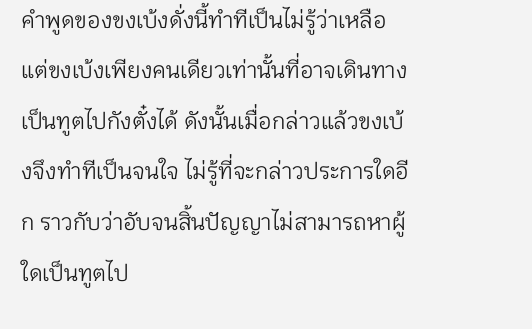คำพูดของขงเบ้งดั่งนี้ทำทีเป็นไม่รู้ว่าเหลือแต่ขงเบ้งเพียงคนเดียวเท่านั้นที่อาจเดินทางเป็นทูตไปกังตั๋งได้ ดังนั้นเมื่อกล่าวแล้วขงเบ้งจึงทำทีเป็นจนใจ ไม่รู้ที่จะกล่าวประการใดอีก ราวกับว่าอับจนสิ้นปัญญาไม่สามารถหาผู้ใดเป็นทูตไป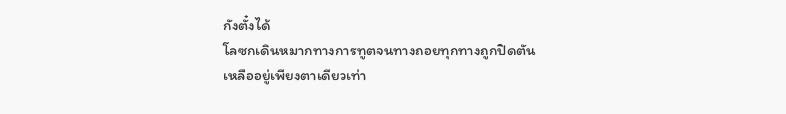กังตั๋งได้
โลซกเดินหมากทางการทูตจนทางถอยทุกทางถูกปิดตัน เหลืออยู่เพียงตาเดียวเท่า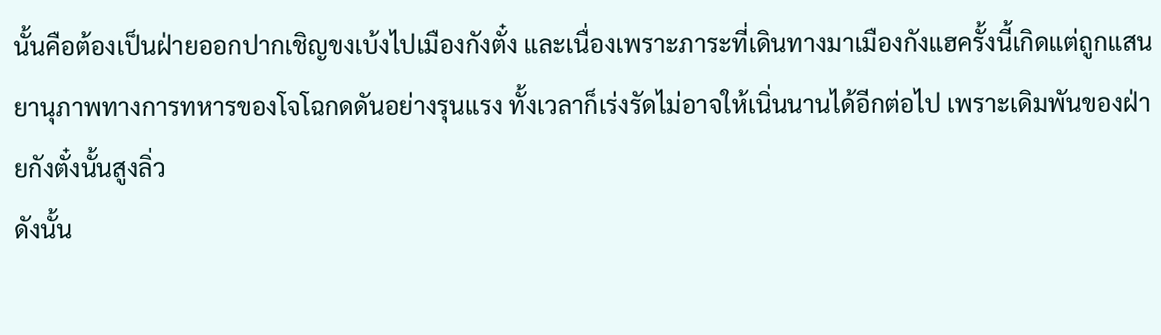นั้นคือต้องเป็นฝ่ายออกปากเชิญขงเบ้งไปเมืองกังตั๋ง และเนื่องเพราะภาระที่เดินทางมาเมืองกังแฮครั้งนี้เกิดแต่ถูกแสนยานุภาพทางการทหารของโจโฉกดดันอย่างรุนแรง ทั้งเวลาก็เร่งรัดไม่อาจให้เนิ่นนานได้อีกต่อไป เพราะเดิมพันของฝ่ายกังตั๋งนั้นสูงลิ่ว
ดังนั้น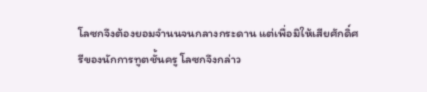โลซกจึงต้องยอมจำนนจนกลางกระดาน แต่เพื่อมิให้เสียศักดิ์ศรีของนักการทูตชั้นครู โลซกจึงกล่าว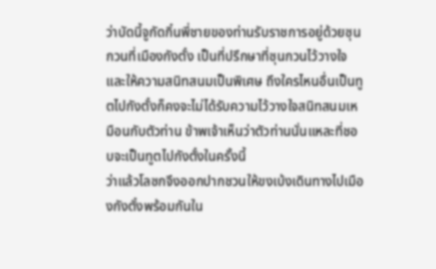ว่าบัดนี้จูกัดกิ๋นพี่ชายของท่านรับราชการอยู่ด้วยซุนกวนที่เมืองกังตั๋ง เป็นที่ปรึกษาที่ซุนกวนไว้วางใจและให้ความสนิทสนมเป็นพิเศษ ถึงใครไหนอื่นเป็นทูตไปกังตั๋งก็คงจะไม่ได้รับความไว้วางใจสนิทสนมเหมือนกับตัวท่าน ข้าพเจ้าเห็นว่าตัวท่านนั่นแหละที่ชอบจะเป็นทูตไปกังตั๋งในครั้งนี้
ว่าแล้วโลซกจึงออกปากชวนให้ขงเบ้งเดินทางไปเมืองกังตั๋งพร้อมกันใน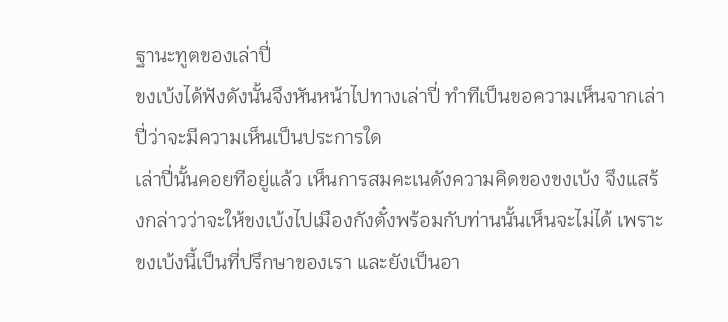ฐานะทูตของเล่าปี่
ขงเบ้งได้ฟังดังนั้นจึงหันหน้าไปทางเล่าปี่ ทำทีเป็นขอความเห็นจากเล่าปี่ว่าจะมีความเห็นเป็นประการใด
เล่าปี่นั้นคอยทีอยู่แล้ว เห็นการสมคะเนดังความคิดของขงเบ้ง จึงแสร้งกล่าวว่าจะให้ขงเบ้งไปเมืองกังตั๋งพร้อมกับท่านนั้นเห็นจะไม่ได้ เพราะขงเบ้งนี้เป็นที่ปรึกษาของเรา และยังเป็นอา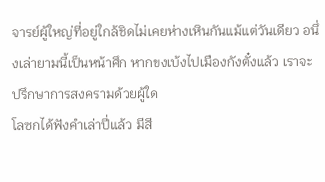จารย์ผู้ใหญ่ที่อยู่ใกล้ชิดไม่เคยห่างเหินกันแม้แต่วันเดียว อนึ่งเล่ายามนี้เป็นหน้าศึก หากขงเบ้งไปเมืองกังตั๋งแล้ว เราจะปรึกษาการสงครามด้วยผู้ใด
โลซกได้ฟังคำเล่าปี่แล้ว มีสี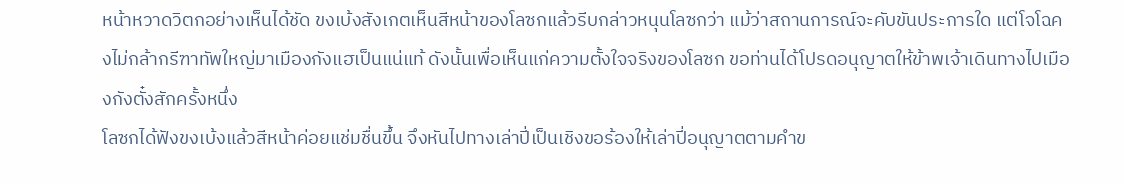หน้าหวาดวิตกอย่างเห็นได้ชัด ขงเบ้งสังเกตเห็นสีหน้าของโลซกแล้วรีบกล่าวหนุนโลซกว่า แม้ว่าสถานการณ์จะคับขันประการใด แต่โจโฉคงไม่กล้ากรีฑาทัพใหญ่มาเมืองกังแฮเป็นแน่แท้ ดังนั้นเพื่อเห็นแก่ความตั้งใจจริงของโลซก ขอท่านได้โปรดอนุญาตให้ข้าพเจ้าเดินทางไปเมืองกังตั๋งสักครั้งหนึ่ง
โลซกได้ฟังขงเบ้งแล้วสีหน้าค่อยแช่มชื่นขึ้น จึงหันไปทางเล่าปี่เป็นเชิงขอร้องให้เล่าปี่อนุญาตตามคำข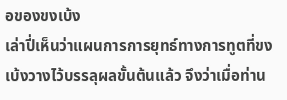อของขงเบ้ง
เล่าปี่เห็นว่าแผนการการยุทธ์ทางการทูตที่ขงเบ้งวางไว้บรรลุผลขั้นต้นแล้ว จึงว่าเมื่อท่าน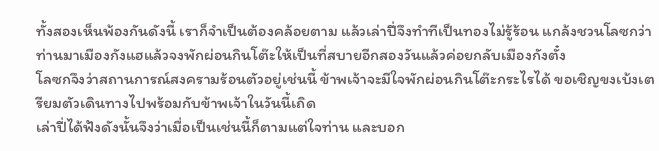ทั้งสองเห็นพ้องกันดังนี้ เราก็จำเป็นต้องคล้อยตาม แล้วเล่าปี่จึงทำทีเป็นทองไม่รู้ร้อน แกล้งชวนโลซกว่าท่านมาเมืองกังแฮแล้วจงพักผ่อนกินโต๊ะให้เป็นที่สบายอีกสองวันแล้วค่อยกลับเมืองกังตั๋ง
โลซกจึงว่าสถานการณ์สงครามร้อนตัวอยู่เช่นนี้ ข้าพเจ้าจะมีใจพักผ่อนกินโต๊ะกระไรได้ ขอเชิญขงเบ้งเตรียมตัวเดินทางไปพร้อมกับข้าพเจ้าในวันนี้เถิด
เล่าปี่ได้ฟังดังนั้นจึงว่าเมื่อเป็นเช่นนี้ก็ตามแต่ใจท่าน และบอก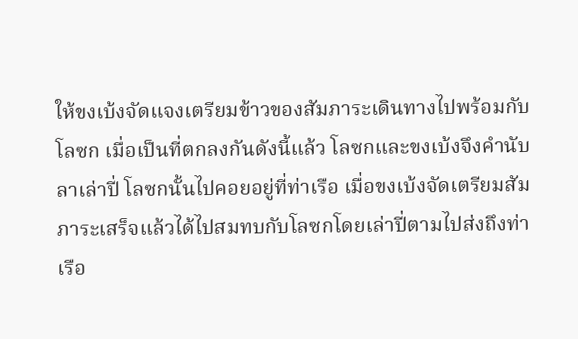ให้ขงเบ้งจัดแจงเตรียมข้าวของสัมภาระเดินทางไปพร้อมกับโลซก เมื่อเป็นที่ตกลงกันดังนี้แล้ว โลซกและขงเบ้งจึงคำนับลาเล่าปี่ โลซกนั้นไปคอยอยู่ที่ท่าเรือ เมื่อขงเบ้งจัดเตรียมสัมภาระเสร็จแล้วได้ไปสมทบกับโลซกโดยเล่าปี่ตามไปส่งถึงท่าเรือ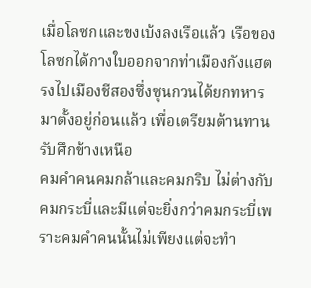เมื่อโลซกและขงเบ้งลงเรือแล้ว เรือของโลซกได้กางใบออกจากท่าเมืองกังแฮตรงไปเมืองชีสองซึ่งซุนกวนได้ยกทหารมาตั้งอยู่ก่อนแล้ว เพื่อเตรียมต้านทานรับศึกข้างเหนือ
คมคำคนคมกล้าและคมกริบ ไม่ต่างกับคมกระบี่และมีแต่จะยิ่งกว่าคมกระบี่เพราะคมคำคนนั้นไม่เพียงแต่จะทำ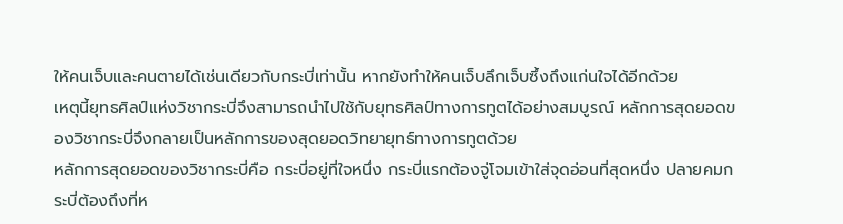ให้คนเจ็บและคนตายได้เช่นเดียวกับกระบี่เท่านั้น หากยังทำให้คนเจ็บลึกเจ็บซึ้งถึงแก่นใจได้อีกด้วย
เหตุนี้ยุทธศิลป์แห่งวิชากระบี่จึงสามารถนำไปใช้กับยุทธศิลป์ทางการทูตได้อย่างสมบูรณ์ หลักการสุดยอดของวิชากระบี่จึงกลายเป็นหลักการของสุดยอดวิทยายุทธ์ทางการทูตด้วย
หลักการสุดยอดของวิชากระบี่คือ กระบี่อยู่ที่ใจหนึ่ง กระบี่แรกต้องจู่โจมเข้าใส่จุดอ่อนที่สุดหนึ่ง ปลายคมกระบี่ต้องถึงที่ห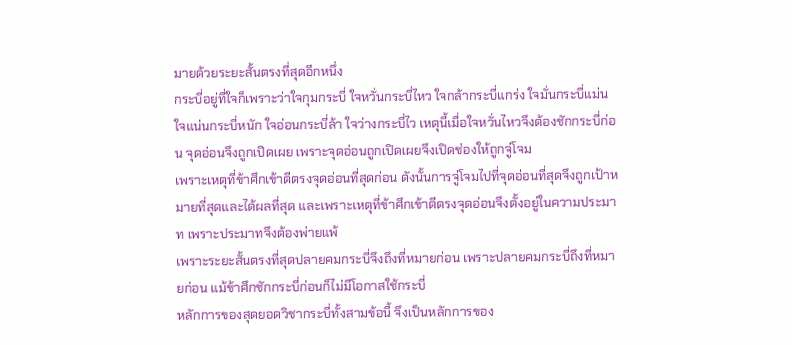มายด้วยระยะสั้นตรงที่สุดอีกหนึ่ง
กระบี่อยู่ที่ใจก็เพราะว่าใจกุมกระบี่ ใจหวั่นกระบี่ไหว ใจกล้ากระบี่แกร่ง ใจมั่นกระบี่แม่น ใจแน่นกระบี่หนัก ใจอ่อนกระบี่ล้า ใจว่างกระบี่ไว เหตุนี้เมื่อใจหวั่นไหวจึงต้องชักกระบี่ก่อน จุดอ่อนจึงถูกเปิดเผย เพราะจุดอ่อนถูกเปิดเผยจึงเปิดช่องให้ถูกจู่โจม
เพราะเหตุที่ข้าศึกเข้าตีตรงจุดอ่อนที่สุดก่อน ดังนั้นการจู่โจมไปที่จุดอ่อนที่สุดจึงถูกเป้าหมายที่สุดและได้ผลที่สุด และเพราะเหตุที่ข้าศึกเข้าตีตรงจุดอ่อนจึงตั้งอยู่ในความประมาท เพราะประมาทจึงต้องพ่ายแพ้
เพราะระยะสั้นตรงที่สุดปลายคมกระบี่จึงถึงที่หมายก่อน เพราะปลายคมกระบี่ถึงที่หมายก่อน แม้ข้าศึกชักกระบี่ก่อนก็ไม่มีโอกาสใช้กระบี่
หลักการของสุดยอดวิชากระบี่ทั้งสามข้อนี้ จึงเป็นหลักการของ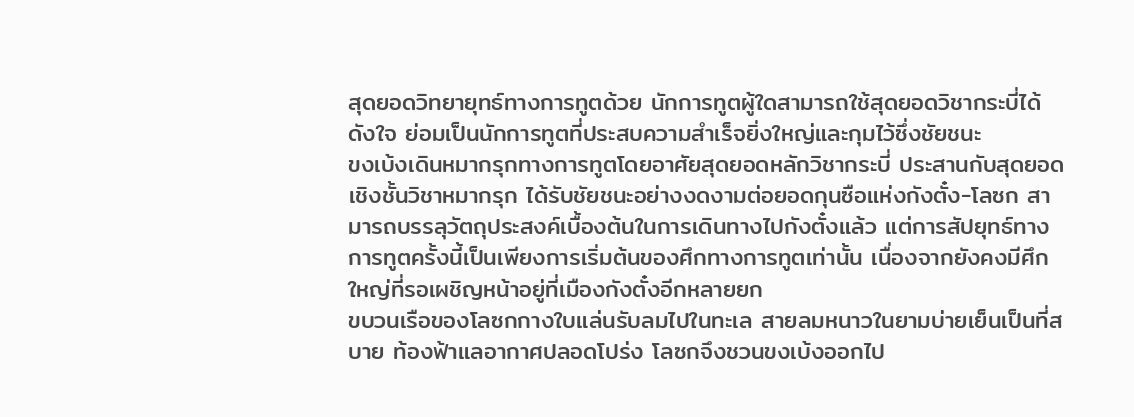สุดยอดวิทยายุทธ์ทางการทูตด้วย นักการทูตผู้ใดสามารถใช้สุดยอดวิชากระบี่ได้ดังใจ ย่อมเป็นนักการทูตที่ประสบความสำเร็จยิ่งใหญ่และกุมไว้ซึ่งชัยชนะ
ขงเบ้งเดินหมากรุกทางการทูตโดยอาศัยสุดยอดหลักวิชากระบี่ ประสานกับสุดยอดเชิงชั้นวิชาหมากรุก ได้รับชัยชนะอย่างงดงามต่อยอดกุนซือแห่งกังตั๋ง-โลซก สามารถบรรลุวัตถุประสงค์เบื้องต้นในการเดินทางไปกังตั๋งแล้ว แต่การสัปยุทธ์ทางการทูตครั้งนี้เป็นเพียงการเริ่มต้นของศึกทางการทูตเท่านั้น เนื่องจากยังคงมีศึกใหญ่ที่รอเผชิญหน้าอยู่ที่เมืองกังตั๋งอีกหลายยก
ขบวนเรือของโลซกกางใบแล่นรับลมไปในทะเล สายลมหนาวในยามบ่ายเย็นเป็นที่สบาย ท้องฟ้าแลอากาศปลอดโปร่ง โลซกจึงชวนขงเบ้งออกไป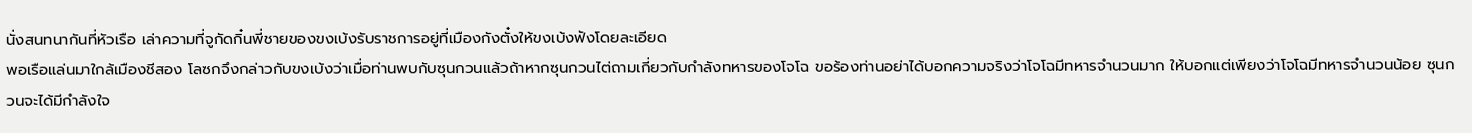นั่งสนทนากันที่หัวเรือ เล่าความที่จูกัดกิ๋นพี่ชายของขงเบ้งรับราชการอยู่ที่เมืองกังตั๋งให้ขงเบ้งฟังโดยละเอียด
พอเรือแล่นมาใกล้เมืองชีสอง โลซกจึงกล่าวกับขงเบ้งว่าเมื่อท่านพบกับซุนกวนแล้วถ้าหากซุนกวนไต่ถามเกี่ยวกับกำลังทหารของโจโฉ ขอร้องท่านอย่าได้บอกความจริงว่าโจโฉมีทหารจำนวนมาก ให้บอกแต่เพียงว่าโจโฉมีทหารจำนวนน้อย ซุนกวนจะได้มีกำลังใจ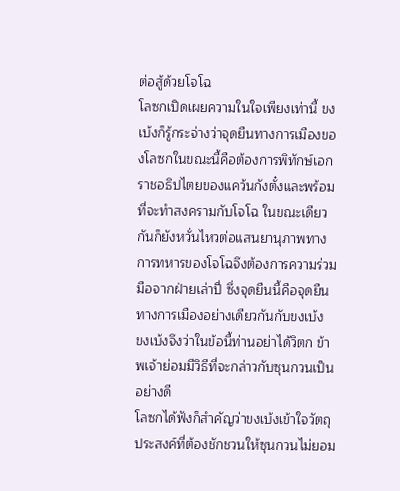ต่อสู้ด้วยโจโฉ
โลซกเปิดเผยความในใจเพียงเท่านี้ ขงเบ้งก็รู้กระจ่างว่าจุดยืนทางการเมืองของโลซกในขณะนี้คือต้องการพิทักษ์เอกราชอธิปไตยของแคว้นกังตั๋งและพร้อมที่จะทำสงครามกับโจโฉ ในขณะเดียวกันก็ยังหวั่นไหวต่อแสนยานุภาพทางการทหารของโจโฉจึงต้องการความร่วมมือจากฝ่ายเล่าปี่ ซึ่งจุดยืนนี้คือจุดยืนทางการเมืองอย่างเดียวกันกับขงเบ้ง
ขงเบ้งจึงว่าในข้อนี้ท่านอย่าได้วิตก ข้าพเจ้าย่อมมีวิธีที่จะกล่าวกับซุนกวนเป็นอย่างดี
โลซกได้ฟังก็สำคัญว่าขงเบ้งเข้าใจวัตถุประสงค์ที่ต้องชักชวนให้ซุนกวนไม่ยอม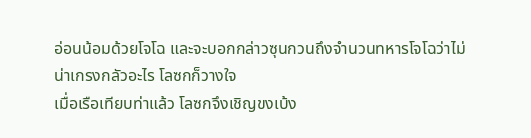อ่อนน้อมด้วยโจโฉ และจะบอกกล่าวซุนกวนถึงจำนวนทหารโจโฉว่าไม่น่าเกรงกลัวอะไร โลซกก็วางใจ
เมื่อเรือเทียบท่าแล้ว โลซกจึงเชิญขงเบ้ง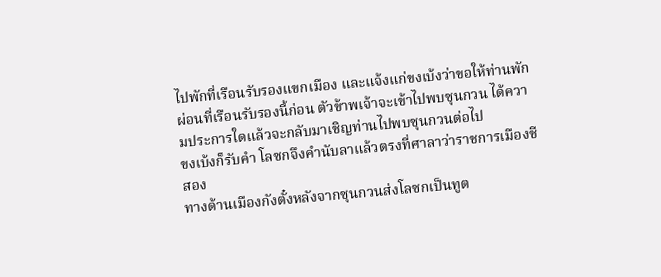ไปพักที่เรือนรับรองแขกเมือง และแจ้งแก่ขงเบ้งว่าขอให้ท่านพักผ่อนที่เรือนรับรองนี้ก่อน ตัวข้าพเจ้าจะเข้าไปพบซุนกวน ได้ความประการใดแล้วจะกลับมาเชิญท่านไปพบซุนกวนต่อไป
ขงเบ้งก็รับคำ โลซกจึงคำนับลาแล้วตรงที่ศาลาว่าราชการเมืองชีสอง
ทางด้านเมืองกังตั๋งหลังจากซุนกวนส่งโลซกเป็นทูต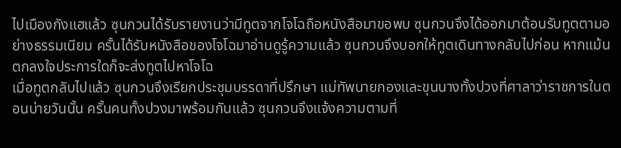ไปเมืองกังแฮแล้ว ซุนกวนได้รับรายงานว่ามีทูตจากโจโฉถือหนังสือมาขอพบ ซุนกวนจึงได้ออกมาต้อนรับทูตตามอย่างธรรมเนียม ครั้นได้รับหนังสือของโจโฉมาอ่านดูรู้ความแล้ว ซุนกวนจึงบอกให้ทูตเดินทางกลับไปก่อน หากแม้นตกลงใจประการใดก็จะส่งทูตไปหาโจโฉ
เมื่อทูตกลับไปแล้ว ซุนกวนจึงเรียกประชุมบรรดาที่ปรึกษา แม่ทัพนายกองและขุนนางทั้งปวงที่ศาลาว่าราชการในตอนบ่ายวันนั้น ครั้นคนทั้งปวงมาพร้อมกันแล้ว ซุนกวนจึงแจ้งความตามที่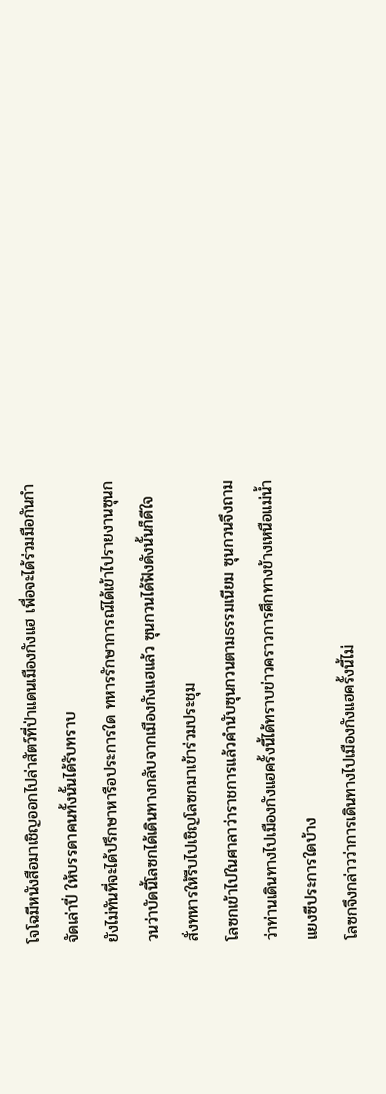โจโฉมีหนังสือมาเชิญออกไปล่าสัตว์ที่ป่าแดนเมืองกังแฮ เพื่อจะได้ร่วมมือกันกำจัดเล่าปี่ ให้บรรดาคนทั้งนั้นได้รับทราบ
ยังไม่ทันที่จะได้ปรึกษาหารือประการใด ทหารรักษาการณ์ได้เข้าไปรายงานซุนกวนว่าบัดนี้โลซกได้เดินทางกลับจากเมืองกังแฮแล้ว ซุนกวนได้ฟังดังนั้นก็ดีใจ สั่งทหารให้รีบไปเชิญโลซกมาเข้าร่วมประชุม
โลซกเข้าไปในศาลาว่าราชการแล้วคำนับซุนกวนตามธรรมเนียม ซุนกวนจึงถามว่าท่านเดินทางไปเมืองกังแฮครั้งนี้ได้ทราบข่าวคราวการศึกทางข้างเหนือแม่น้ำแยงซีประการใดบ้าง
โลซกจึงกล่าวว่าการเดินทางไปเมืองกังแฮครั้งนี้ไม่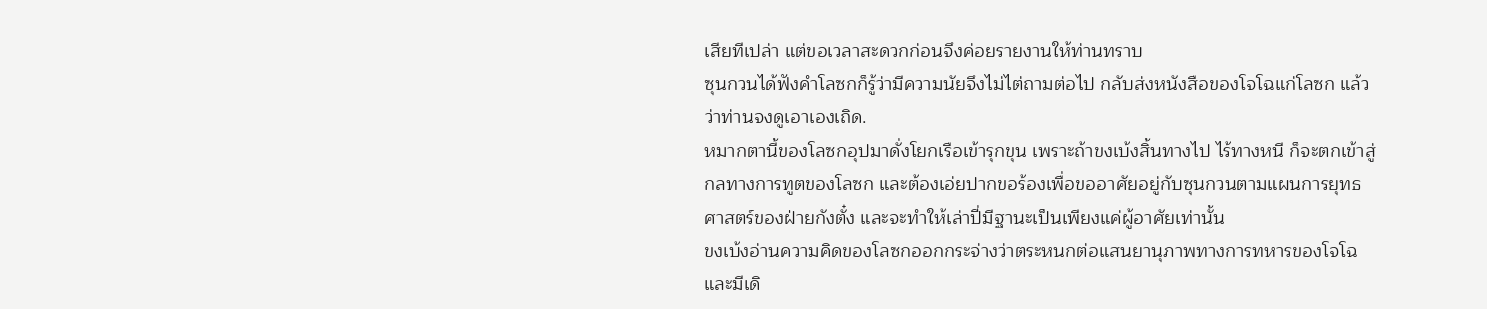เสียทีเปล่า แต่ขอเวลาสะดวกก่อนจึงค่อยรายงานให้ท่านทราบ
ซุนกวนได้ฟังคำโลซกก็รู้ว่ามีความนัยจึงไม่ไต่ถามต่อไป กลับส่งหนังสือของโจโฉแก่โลซก แล้วว่าท่านจงดูเอาเองเถิด.
หมากตานี้ของโลซกอุปมาดั่งโยกเรือเข้ารุกขุน เพราะถ้าขงเบ้งสิ้นทางไป ไร้ทางหนี ก็จะตกเข้าสู่กลทางการทูตของโลซก และต้องเอ่ยปากขอร้องเพื่อขออาศัยอยู่กับซุนกวนตามแผนการยุทธศาสตร์ของฝ่ายกังตั๋ง และจะทำให้เล่าปี่มีฐานะเป็นเพียงแค่ผู้อาศัยเท่านั้น
ขงเบ้งอ่านความคิดของโลซกออกกระจ่างว่าตระหนกต่อแสนยานุภาพทางการทหารของโจโฉ และมีเดิ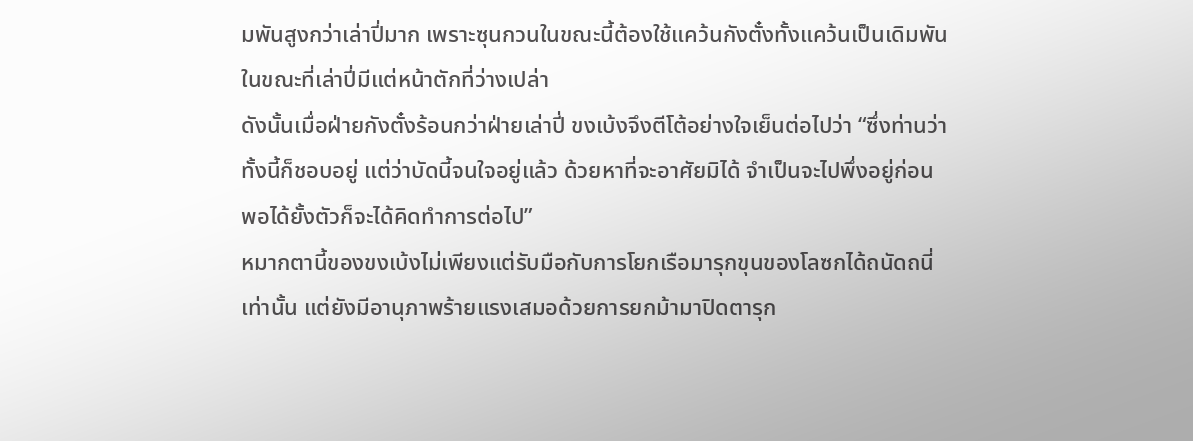มพันสูงกว่าเล่าปี่มาก เพราะซุนกวนในขณะนี้ต้องใช้แคว้นกังตั๋งทั้งแคว้นเป็นเดิมพัน ในขณะที่เล่าปี่มีแต่หน้าตักที่ว่างเปล่า
ดังนั้นเมื่อฝ่ายกังตั๋งร้อนกว่าฝ่ายเล่าปี่ ขงเบ้งจึงตีโต้อย่างใจเย็นต่อไปว่า “ซึ่งท่านว่าทั้งนี้ก็ชอบอยู่ แต่ว่าบัดนี้จนใจอยู่แล้ว ด้วยหาที่จะอาศัยมิได้ จำเป็นจะไปพึ่งอยู่ก่อน พอได้ยั้งตัวก็จะได้คิดทำการต่อไป”
หมากตานี้ของขงเบ้งไม่เพียงแต่รับมือกับการโยกเรือมารุกขุนของโลซกได้ถนัดถนี่เท่านั้น แต่ยังมีอานุภาพร้ายแรงเสมอด้วยการยกม้ามาปิดตารุก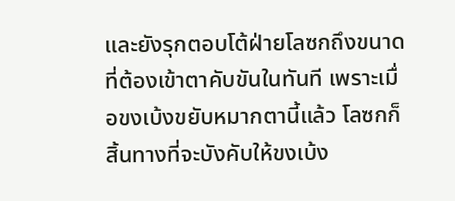และยังรุกตอบโต้ฝ่ายโลซกถึงขนาดที่ต้องเข้าตาคับขันในทันที เพราะเมื่อขงเบ้งขยับหมากตานี้แล้ว โลซกก็สิ้นทางที่จะบังคับให้ขงเบ้ง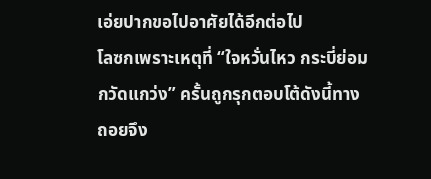เอ่ยปากขอไปอาศัยได้อีกต่อไป
โลซกเพราะเหตุที่ “ใจหวั่นไหว กระบี่ย่อมกวัดแกว่ง” ครั้นถูกรุกตอบโต้ดังนี้ทางถอยจึง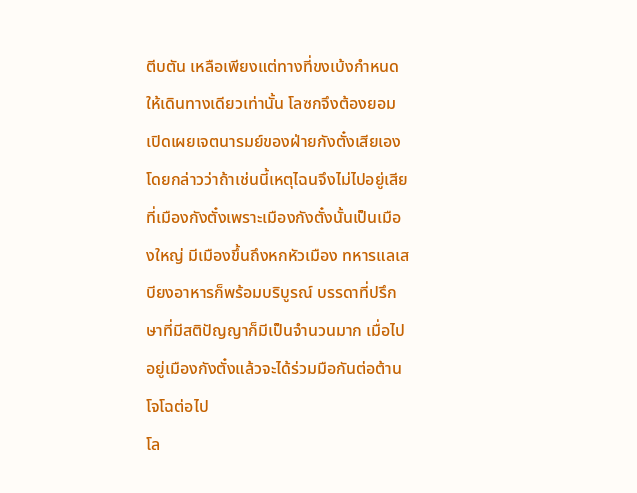ตีบตัน เหลือเพียงแต่ทางที่ขงเบ้งกำหนดให้เดินทางเดียวเท่านั้น โลซกจึงต้องยอมเปิดเผยเจตนารมย์ของฝ่ายกังตั๋งเสียเอง โดยกล่าวว่าถ้าเช่นนี้เหตุไฉนจึงไม่ไปอยู่เสียที่เมืองกังตั๋งเพราะเมืองกังตั๋งนั้นเป็นเมืองใหญ่ มีเมืองขึ้นถึงหกหัวเมือง ทหารแลเสบียงอาหารก็พร้อมบริบูรณ์ บรรดาที่ปรึกษาที่มีสติปัญญาก็มีเป็นจำนวนมาก เมื่อไปอยู่เมืองกังตั๋งแล้วจะได้ร่วมมือกันต่อต้านโจโฉต่อไป
โล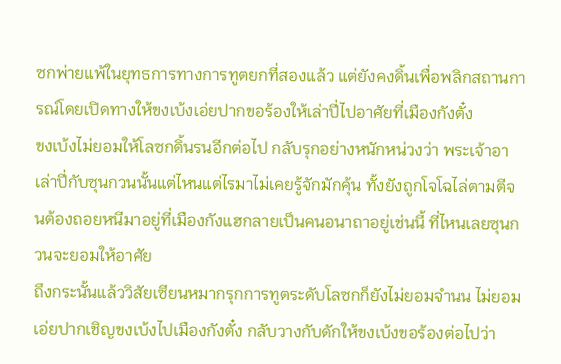ซกพ่ายแพ้ในยุทธการทางการทูตยกที่สองแล้ว แต่ยังคงดิ้นเพื่อพลิกสถานการณ์โดยเปิดทางให้ขงเบ้งเอ่ยปากขอร้องให้เล่าปี่ไปอาศัยที่เมืองกังตั๋ง
ขงเบ้งไม่ยอมให้โลซกดิ้นรนอีกต่อไป กลับรุกอย่างหนักหน่วงว่า พระเจ้าอาเล่าปี่กับซุนกวนนั้นแต่ไหนแต่ไรมาไม่เคยรู้จักมักคุ้น ทั้งยังถูกโจโฉไล่ตามตีจนต้องถอยหนีมาอยู่ที่เมืองกังแฮกลายเป็นคนอนาถาอยู่เช่นนี้ ที่ไหนเลยซุนกวนจะยอมให้อาศัย
ถึงกระนั้นแล้ววิสัยเซียนหมากรุกการทูตระดับโลซกก็ยังไม่ยอมจำนน ไม่ยอมเอ่ยปากเชิญขงเบ้งไปเมืองกังตั๋ง กลับวางกับดักให้ขงเบ้งขอร้องต่อไปว่า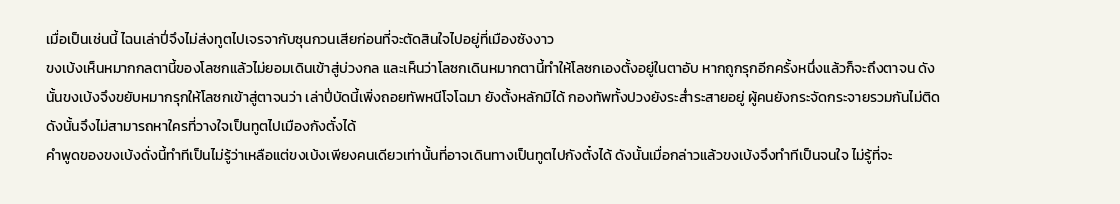เมื่อเป็นเช่นนี้ ไฉนเล่าปี่จึงไม่ส่งทูตไปเจรจากับซุนกวนเสียก่อนที่จะตัดสินใจไปอยู่ที่เมืองซังงาว
ขงเบ้งเห็นหมากกลตานี้ของโลซกแล้วไม่ยอมเดินเข้าสู่บ่วงกล และเห็นว่าโลซกเดินหมากตานี้ทำให้โลซกเองตั้งอยู่ในตาอับ หากถูกรุกอีกครั้งหนึ่งแล้วก็จะถึงตาจน ดังนั้นขงเบ้งจึงขยับหมากรุกให้โลซกเข้าสู่ตาจนว่า เล่าปี่บัดนี้เพิ่งถอยทัพหนีโจโฉมา ยังตั้งหลักมิได้ กองทัพทั้งปวงยังระส่ำระสายอยู่ ผู้คนยังกระจัดกระจายรวมกันไม่ติด ดังนั้นจึงไม่สามารถหาใครที่วางใจเป็นทูตไปเมืองกังตั๋งได้
คำพูดของขงเบ้งดั่งนี้ทำทีเป็นไม่รู้ว่าเหลือแต่ขงเบ้งเพียงคนเดียวเท่านั้นที่อาจเดินทางเป็นทูตไปกังตั๋งได้ ดังนั้นเมื่อกล่าวแล้วขงเบ้งจึงทำทีเป็นจนใจ ไม่รู้ที่จะ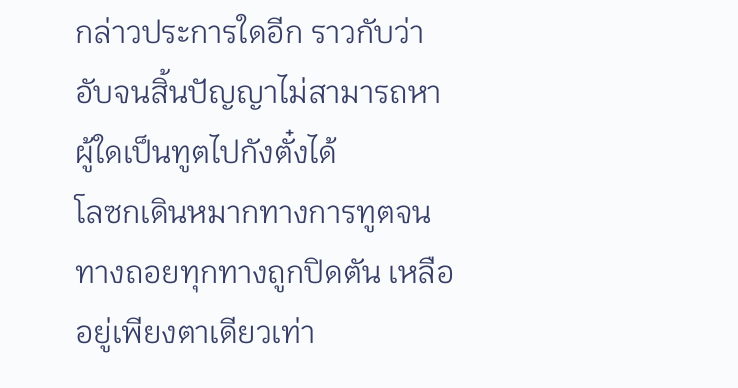กล่าวประการใดอีก ราวกับว่าอับจนสิ้นปัญญาไม่สามารถหาผู้ใดเป็นทูตไปกังตั๋งได้
โลซกเดินหมากทางการทูตจนทางถอยทุกทางถูกปิดตัน เหลืออยู่เพียงตาเดียวเท่า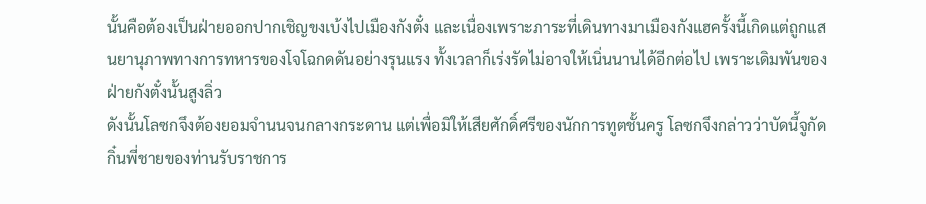นั้นคือต้องเป็นฝ่ายออกปากเชิญขงเบ้งไปเมืองกังตั๋ง และเนื่องเพราะภาระที่เดินทางมาเมืองกังแฮครั้งนี้เกิดแต่ถูกแสนยานุภาพทางการทหารของโจโฉกดดันอย่างรุนแรง ทั้งเวลาก็เร่งรัดไม่อาจให้เนิ่นนานได้อีกต่อไป เพราะเดิมพันของฝ่ายกังตั๋งนั้นสูงลิ่ว
ดังนั้นโลซกจึงต้องยอมจำนนจนกลางกระดาน แต่เพื่อมิให้เสียศักดิ์ศรีของนักการทูตชั้นครู โลซกจึงกล่าวว่าบัดนี้จูกัดกิ๋นพี่ชายของท่านรับราชการ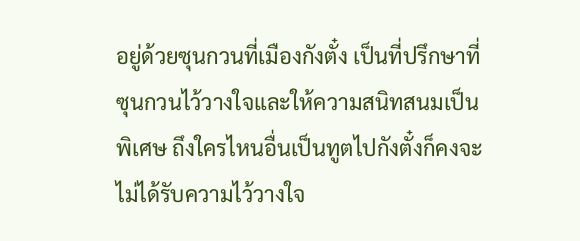อยู่ด้วยซุนกวนที่เมืองกังตั๋ง เป็นที่ปรึกษาที่ซุนกวนไว้วางใจและให้ความสนิทสนมเป็นพิเศษ ถึงใครไหนอื่นเป็นทูตไปกังตั๋งก็คงจะไม่ได้รับความไว้วางใจ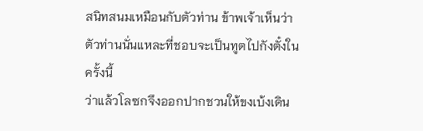สนิทสนมเหมือนกับตัวท่าน ข้าพเจ้าเห็นว่าตัวท่านนั่นแหละที่ชอบจะเป็นทูตไปกังตั๋งในครั้งนี้
ว่าแล้วโลซกจึงออกปากชวนให้ขงเบ้งเดิน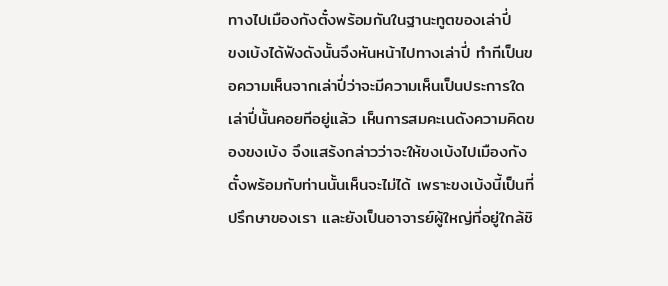ทางไปเมืองกังตั๋งพร้อมกันในฐานะทูตของเล่าปี่
ขงเบ้งได้ฟังดังนั้นจึงหันหน้าไปทางเล่าปี่ ทำทีเป็นขอความเห็นจากเล่าปี่ว่าจะมีความเห็นเป็นประการใด
เล่าปี่นั้นคอยทีอยู่แล้ว เห็นการสมคะเนดังความคิดของขงเบ้ง จึงแสร้งกล่าวว่าจะให้ขงเบ้งไปเมืองกังตั๋งพร้อมกับท่านนั้นเห็นจะไม่ได้ เพราะขงเบ้งนี้เป็นที่ปรึกษาของเรา และยังเป็นอาจารย์ผู้ใหญ่ที่อยู่ใกล้ชิ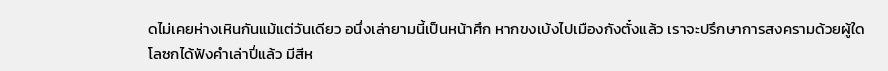ดไม่เคยห่างเหินกันแม้แต่วันเดียว อนึ่งเล่ายามนี้เป็นหน้าศึก หากขงเบ้งไปเมืองกังตั๋งแล้ว เราจะปรึกษาการสงครามด้วยผู้ใด
โลซกได้ฟังคำเล่าปี่แล้ว มีสีห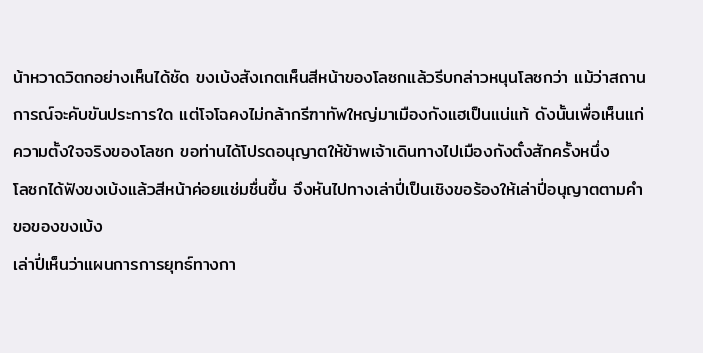น้าหวาดวิตกอย่างเห็นได้ชัด ขงเบ้งสังเกตเห็นสีหน้าของโลซกแล้วรีบกล่าวหนุนโลซกว่า แม้ว่าสถานการณ์จะคับขันประการใด แต่โจโฉคงไม่กล้ากรีฑาทัพใหญ่มาเมืองกังแฮเป็นแน่แท้ ดังนั้นเพื่อเห็นแก่ความตั้งใจจริงของโลซก ขอท่านได้โปรดอนุญาตให้ข้าพเจ้าเดินทางไปเมืองกังตั๋งสักครั้งหนึ่ง
โลซกได้ฟังขงเบ้งแล้วสีหน้าค่อยแช่มชื่นขึ้น จึงหันไปทางเล่าปี่เป็นเชิงขอร้องให้เล่าปี่อนุญาตตามคำขอของขงเบ้ง
เล่าปี่เห็นว่าแผนการการยุทธ์ทางกา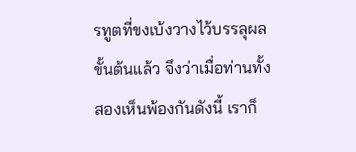รทูตที่ขงเบ้งวางไว้บรรลุผลขั้นต้นแล้ว จึงว่าเมื่อท่านทั้งสองเห็นพ้องกันดังนี้ เราก็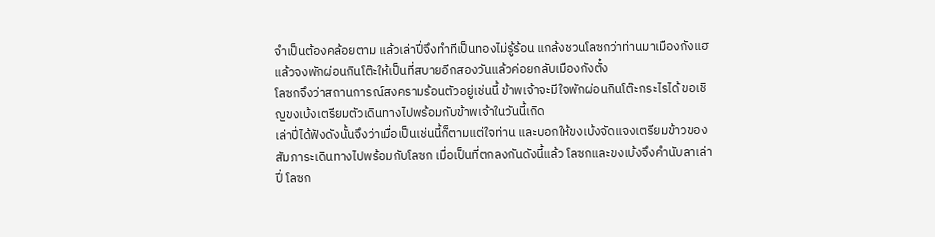จำเป็นต้องคล้อยตาม แล้วเล่าปี่จึงทำทีเป็นทองไม่รู้ร้อน แกล้งชวนโลซกว่าท่านมาเมืองกังแฮแล้วจงพักผ่อนกินโต๊ะให้เป็นที่สบายอีกสองวันแล้วค่อยกลับเมืองกังตั๋ง
โลซกจึงว่าสถานการณ์สงครามร้อนตัวอยู่เช่นนี้ ข้าพเจ้าจะมีใจพักผ่อนกินโต๊ะกระไรได้ ขอเชิญขงเบ้งเตรียมตัวเดินทางไปพร้อมกับข้าพเจ้าในวันนี้เถิด
เล่าปี่ได้ฟังดังนั้นจึงว่าเมื่อเป็นเช่นนี้ก็ตามแต่ใจท่าน และบอกให้ขงเบ้งจัดแจงเตรียมข้าวของสัมภาระเดินทางไปพร้อมกับโลซก เมื่อเป็นที่ตกลงกันดังนี้แล้ว โลซกและขงเบ้งจึงคำนับลาเล่าปี่ โลซก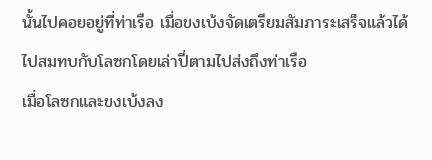นั้นไปคอยอยู่ที่ท่าเรือ เมื่อขงเบ้งจัดเตรียมสัมภาระเสร็จแล้วได้ไปสมทบกับโลซกโดยเล่าปี่ตามไปส่งถึงท่าเรือ
เมื่อโลซกและขงเบ้งลง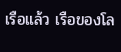เรือแล้ว เรือของโล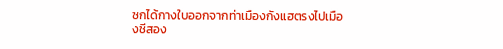ซกได้กางใบออกจากท่าเมืองกังแฮตรงไปเมืองชีสอง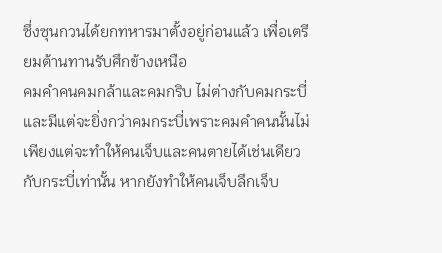ซึ่งซุนกวนได้ยกทหารมาตั้งอยู่ก่อนแล้ว เพื่อเตรียมต้านทานรับศึกข้างเหนือ
คมคำคนคมกล้าและคมกริบ ไม่ต่างกับคมกระบี่และมีแต่จะยิ่งกว่าคมกระบี่เพราะคมคำคนนั้นไม่เพียงแต่จะทำให้คนเจ็บและคนตายได้เช่นเดียวกับกระบี่เท่านั้น หากยังทำให้คนเจ็บลึกเจ็บ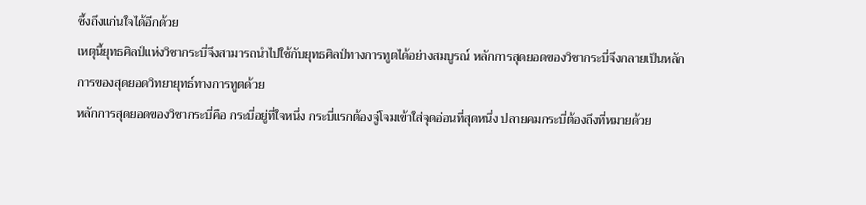ซึ้งถึงแก่นใจได้อีกด้วย
เหตุนี้ยุทธศิลป์แห่งวิชากระบี่จึงสามารถนำไปใช้กับยุทธศิลป์ทางการทูตได้อย่างสมบูรณ์ หลักการสุดยอดของวิชากระบี่จึงกลายเป็นหลักการของสุดยอดวิทยายุทธ์ทางการทูตด้วย
หลักการสุดยอดของวิชากระบี่คือ กระบี่อยู่ที่ใจหนึ่ง กระบี่แรกต้องจู่โจมเข้าใส่จุดอ่อนที่สุดหนึ่ง ปลายคมกระบี่ต้องถึงที่หมายด้วย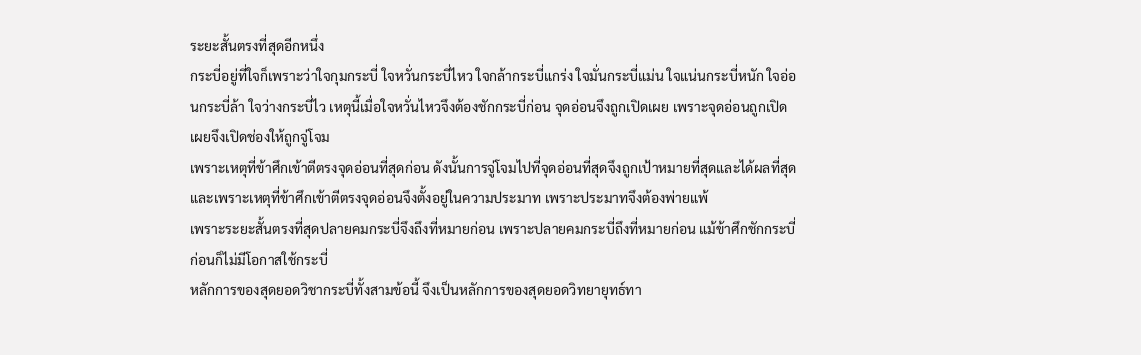ระยะสั้นตรงที่สุดอีกหนึ่ง
กระบี่อยู่ที่ใจก็เพราะว่าใจกุมกระบี่ ใจหวั่นกระบี่ไหว ใจกล้ากระบี่แกร่ง ใจมั่นกระบี่แม่น ใจแน่นกระบี่หนัก ใจอ่อนกระบี่ล้า ใจว่างกระบี่ไว เหตุนี้เมื่อใจหวั่นไหวจึงต้องชักกระบี่ก่อน จุดอ่อนจึงถูกเปิดเผย เพราะจุดอ่อนถูกเปิดเผยจึงเปิดช่องให้ถูกจู่โจม
เพราะเหตุที่ข้าศึกเข้าตีตรงจุดอ่อนที่สุดก่อน ดังนั้นการจู่โจมไปที่จุดอ่อนที่สุดจึงถูกเป้าหมายที่สุดและได้ผลที่สุด และเพราะเหตุที่ข้าศึกเข้าตีตรงจุดอ่อนจึงตั้งอยู่ในความประมาท เพราะประมาทจึงต้องพ่ายแพ้
เพราะระยะสั้นตรงที่สุดปลายคมกระบี่จึงถึงที่หมายก่อน เพราะปลายคมกระบี่ถึงที่หมายก่อน แม้ข้าศึกชักกระบี่ก่อนก็ไม่มีโอกาสใช้กระบี่
หลักการของสุดยอดวิชากระบี่ทั้งสามข้อนี้ จึงเป็นหลักการของสุดยอดวิทยายุทธ์ทา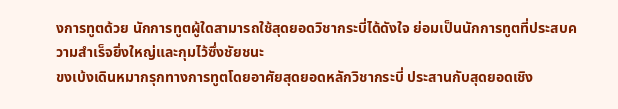งการทูตด้วย นักการทูตผู้ใดสามารถใช้สุดยอดวิชากระบี่ได้ดังใจ ย่อมเป็นนักการทูตที่ประสบความสำเร็จยิ่งใหญ่และกุมไว้ซึ่งชัยชนะ
ขงเบ้งเดินหมากรุกทางการทูตโดยอาศัยสุดยอดหลักวิชากระบี่ ประสานกับสุดยอดเชิง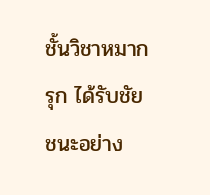ชั้นวิชาหมากรุก ได้รับชัยชนะอย่าง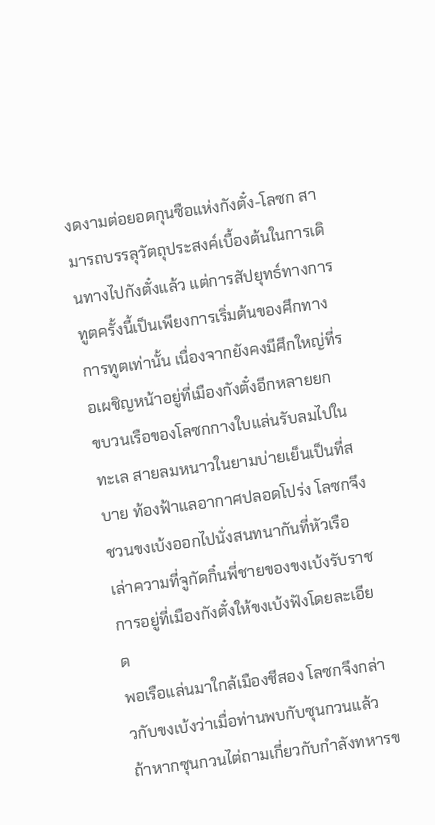งดงามต่อยอดกุนซือแห่งกังตั๋ง-โลซก สามารถบรรลุวัตถุประสงค์เบื้องต้นในการเดินทางไปกังตั๋งแล้ว แต่การสัปยุทธ์ทางการทูตครั้งนี้เป็นเพียงการเริ่มต้นของศึกทางการทูตเท่านั้น เนื่องจากยังคงมีศึกใหญ่ที่รอเผชิญหน้าอยู่ที่เมืองกังตั๋งอีกหลายยก
ขบวนเรือของโลซกกางใบแล่นรับลมไปในทะเล สายลมหนาวในยามบ่ายเย็นเป็นที่สบาย ท้องฟ้าแลอากาศปลอดโปร่ง โลซกจึงชวนขงเบ้งออกไปนั่งสนทนากันที่หัวเรือ เล่าความที่จูกัดกิ๋นพี่ชายของขงเบ้งรับราชการอยู่ที่เมืองกังตั๋งให้ขงเบ้งฟังโดยละเอียด
พอเรือแล่นมาใกล้เมืองชีสอง โลซกจึงกล่าวกับขงเบ้งว่าเมื่อท่านพบกับซุนกวนแล้วถ้าหากซุนกวนไต่ถามเกี่ยวกับกำลังทหารข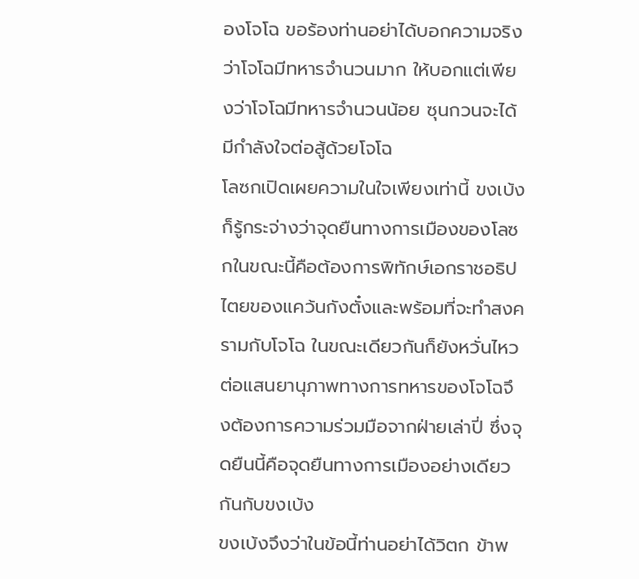องโจโฉ ขอร้องท่านอย่าได้บอกความจริงว่าโจโฉมีทหารจำนวนมาก ให้บอกแต่เพียงว่าโจโฉมีทหารจำนวนน้อย ซุนกวนจะได้มีกำลังใจต่อสู้ด้วยโจโฉ
โลซกเปิดเผยความในใจเพียงเท่านี้ ขงเบ้งก็รู้กระจ่างว่าจุดยืนทางการเมืองของโลซกในขณะนี้คือต้องการพิทักษ์เอกราชอธิปไตยของแคว้นกังตั๋งและพร้อมที่จะทำสงครามกับโจโฉ ในขณะเดียวกันก็ยังหวั่นไหวต่อแสนยานุภาพทางการทหารของโจโฉจึงต้องการความร่วมมือจากฝ่ายเล่าปี่ ซึ่งจุดยืนนี้คือจุดยืนทางการเมืองอย่างเดียวกันกับขงเบ้ง
ขงเบ้งจึงว่าในข้อนี้ท่านอย่าได้วิตก ข้าพ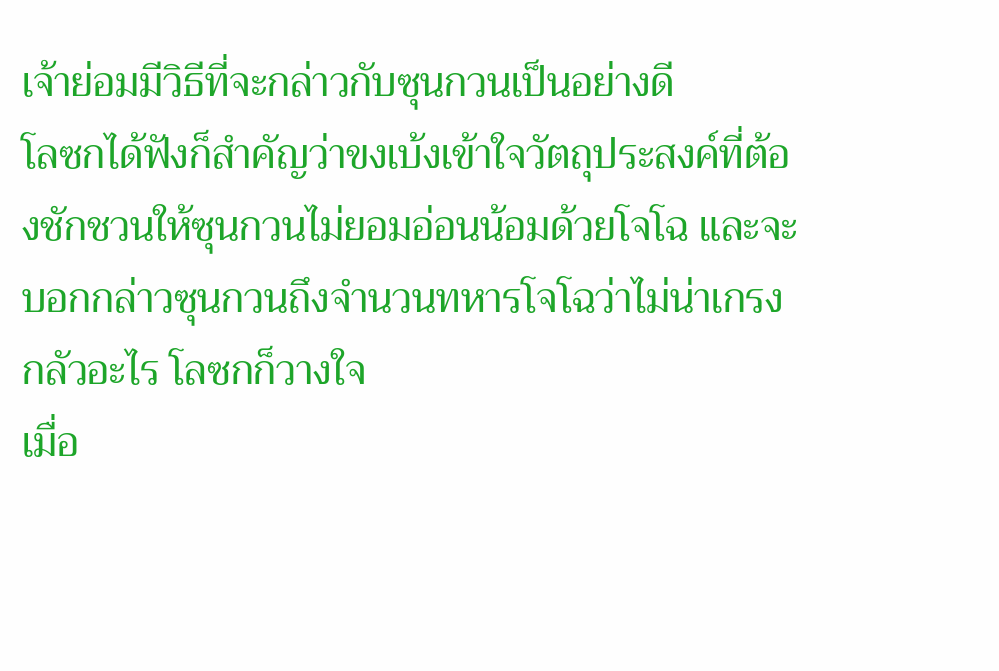เจ้าย่อมมีวิธีที่จะกล่าวกับซุนกวนเป็นอย่างดี
โลซกได้ฟังก็สำคัญว่าขงเบ้งเข้าใจวัตถุประสงค์ที่ต้องชักชวนให้ซุนกวนไม่ยอมอ่อนน้อมด้วยโจโฉ และจะบอกกล่าวซุนกวนถึงจำนวนทหารโจโฉว่าไม่น่าเกรงกลัวอะไร โลซกก็วางใจ
เมื่อ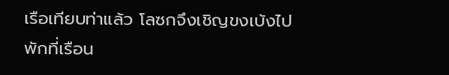เรือเทียบท่าแล้ว โลซกจึงเชิญขงเบ้งไปพักที่เรือน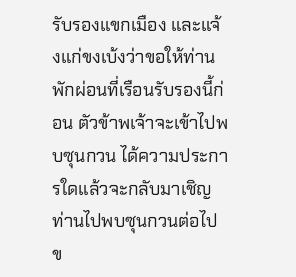รับรองแขกเมือง และแจ้งแก่ขงเบ้งว่าขอให้ท่านพักผ่อนที่เรือนรับรองนี้ก่อน ตัวข้าพเจ้าจะเข้าไปพบซุนกวน ได้ความประการใดแล้วจะกลับมาเชิญท่านไปพบซุนกวนต่อไป
ข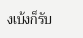งเบ้งก็รับ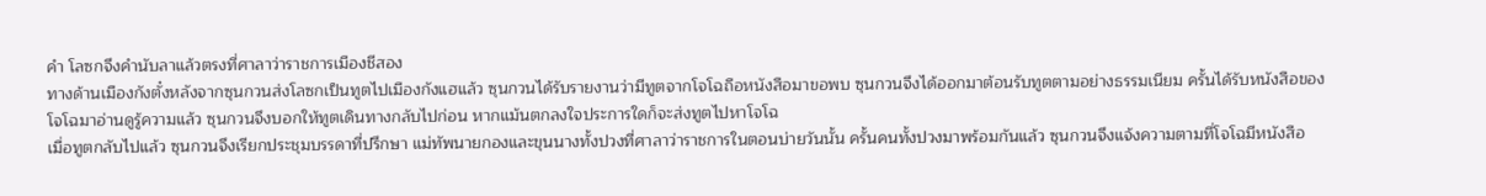คำ โลซกจึงคำนับลาแล้วตรงที่ศาลาว่าราชการเมืองชีสอง
ทางด้านเมืองกังตั๋งหลังจากซุนกวนส่งโลซกเป็นทูตไปเมืองกังแฮแล้ว ซุนกวนได้รับรายงานว่ามีทูตจากโจโฉถือหนังสือมาขอพบ ซุนกวนจึงได้ออกมาต้อนรับทูตตามอย่างธรรมเนียม ครั้นได้รับหนังสือของโจโฉมาอ่านดูรู้ความแล้ว ซุนกวนจึงบอกให้ทูตเดินทางกลับไปก่อน หากแม้นตกลงใจประการใดก็จะส่งทูตไปหาโจโฉ
เมื่อทูตกลับไปแล้ว ซุนกวนจึงเรียกประชุมบรรดาที่ปรึกษา แม่ทัพนายกองและขุนนางทั้งปวงที่ศาลาว่าราชการในตอนบ่ายวันนั้น ครั้นคนทั้งปวงมาพร้อมกันแล้ว ซุนกวนจึงแจ้งความตามที่โจโฉมีหนังสือ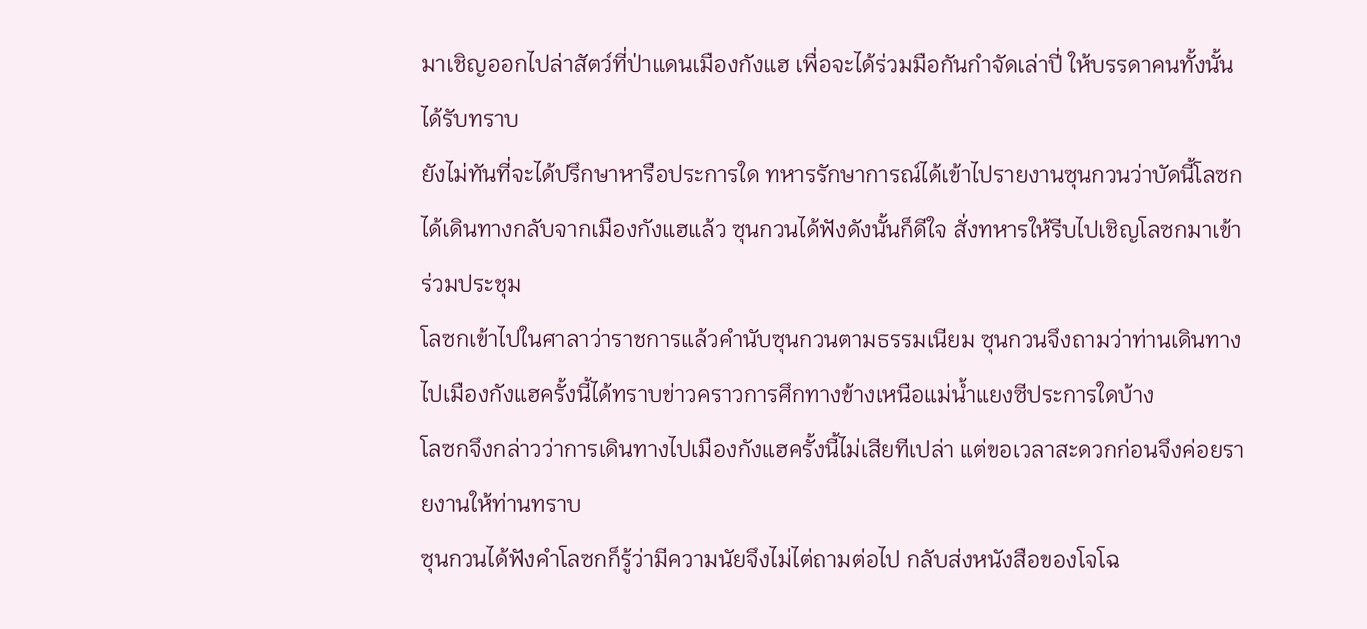มาเชิญออกไปล่าสัตว์ที่ป่าแดนเมืองกังแฮ เพื่อจะได้ร่วมมือกันกำจัดเล่าปี่ ให้บรรดาคนทั้งนั้นได้รับทราบ
ยังไม่ทันที่จะได้ปรึกษาหารือประการใด ทหารรักษาการณ์ได้เข้าไปรายงานซุนกวนว่าบัดนี้โลซกได้เดินทางกลับจากเมืองกังแฮแล้ว ซุนกวนได้ฟังดังนั้นก็ดีใจ สั่งทหารให้รีบไปเชิญโลซกมาเข้าร่วมประชุม
โลซกเข้าไปในศาลาว่าราชการแล้วคำนับซุนกวนตามธรรมเนียม ซุนกวนจึงถามว่าท่านเดินทางไปเมืองกังแฮครั้งนี้ได้ทราบข่าวคราวการศึกทางข้างเหนือแม่น้ำแยงซีประการใดบ้าง
โลซกจึงกล่าวว่าการเดินทางไปเมืองกังแฮครั้งนี้ไม่เสียทีเปล่า แต่ขอเวลาสะดวกก่อนจึงค่อยรายงานให้ท่านทราบ
ซุนกวนได้ฟังคำโลซกก็รู้ว่ามีความนัยจึงไม่ไต่ถามต่อไป กลับส่งหนังสือของโจโฉ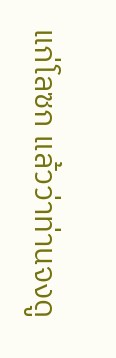แก่โลซก แล้วว่าท่านจงดู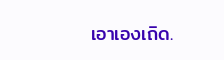เอาเองเถิด.